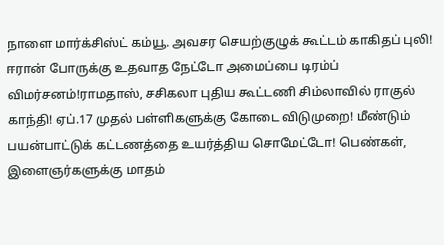நாளை மார்க்சிஸ்ட் கம்யூ. அவசர செயற்குழுக் கூட்டம் காகிதப் புலி! ஈரான் போருக்கு உதவாத நேட்டோ அமைப்பை டிரம்ப் விமர்சனம்!ராமதாஸ், சசிகலா புதிய கூட்டணி சிம்லாவில் ராகுல் காந்தி! ஏப்.17 முதல் பள்ளிகளுக்கு கோடை விடுமுறை! மீண்டும் பயன்பாட்டுக் கட்டணத்தை உயர்த்திய சொமேட்டோ! பெண்கள், இளைஞர்களுக்கு மாதம்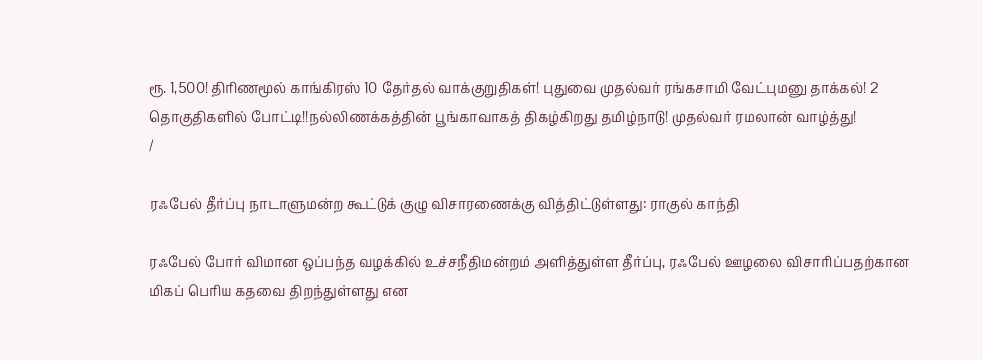ரூ. 1,500! திரிணமூல் காங்கிரஸ் 10 தேர்தல் வாக்குறுதிகள்! புதுவை முதல்வர் ரங்கசாமி வேட்புமனு தாக்கல்! 2 தொகுதிகளில் போட்டி!!நல்லிணக்கத்தின் பூங்காவாகத் திகழ்கிறது தமிழ்நாடு! முதல்வர் ரமலான் வாழ்த்து!
/

ரஃபேல் தீர்ப்பு நாடாளுமன்ற கூட்டுக் குழு விசாரணைக்கு வித்திட்டுள்ளது: ராகுல் காந்தி

ரஃபேல் போர் விமான ஒப்பந்த வழக்கில் உச்சநீதிமன்றம் அளித்துள்ள தீர்ப்பு, ரஃபேல் ஊழலை விசாரிப்பதற்கான மிகப் பெரிய கதவை திறந்துள்ளது என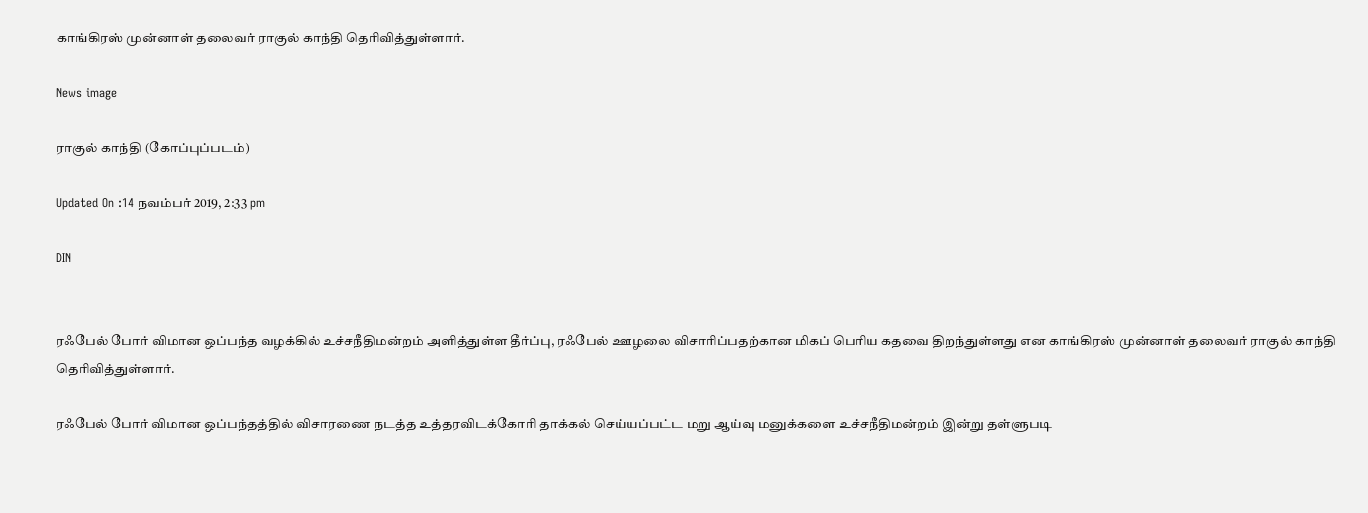காங்கிரஸ் முன்னாள் தலைவர் ராகுல் காந்தி தெரிவித்துள்ளார்.

News image

ராகுல் காந்தி (கோப்புப்படம்)

Updated On :14 நவம்பர் 2019, 2:33 pm

DIN


ரஃபேல் போர் விமான ஒப்பந்த வழக்கில் உச்சநீதிமன்றம் அளித்துள்ள தீர்ப்பு, ரஃபேல் ஊழலை விசாரிப்பதற்கான மிகப் பெரிய கதவை திறந்துள்ளது என காங்கிரஸ் முன்னாள் தலைவர் ராகுல் காந்தி தெரிவித்துள்ளார்.

ரஃபேல் போர் விமான ஒப்பந்தத்தில் விசாரணை நடத்த உத்தரவிடக்கோரி தாக்கல் செய்யப்பட்ட மறு ஆய்வு மனுக்களை உச்சநீதிமன்றம் இன்று தள்ளுபடி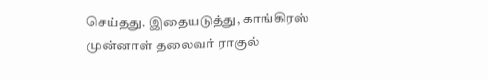செய்தது. இதையடுத்து, காங்கிரஸ் முன்னாள் தலைவர் ராகுல்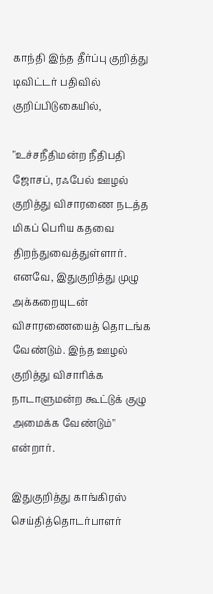காந்தி இந்த தீர்ப்பு குறித்து டிவிட்டர் பதிவில் குறிப்பிடுகையில்,

"உச்சநீதிமன்ற நீதிபதி ஜோசப், ரஃபேல் ஊழல் குறித்து விசாரணை நடத்த மிகப் பெரிய கதவை திறந்துவைத்துள்ளார். எனவே, இதுகுறித்து முழு அக்கறையுடன் விசாரணையைத் தொடங்க வேண்டும். இந்த ஊழல் குறித்து விசாரிக்க நாடாளுமன்ற கூட்டுக் குழு அமைக்க வேண்டும்" என்றார்.

இதுகுறித்து காங்கிரஸ் செய்தித்தொடர்பாளர்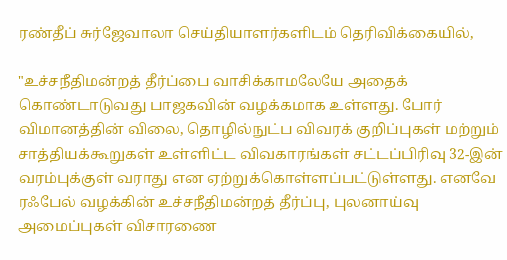ரண்தீப் சுர்ஜேவாலா செய்தியாளர்களிடம் தெரிவிக்கையில்,

"உச்சநீதிமன்றத் தீர்ப்பை வாசிக்காமலேயே அதைக் கொண்டாடுவது பாஜகவின் வழக்கமாக உள்ளது. போர் விமானத்தின் விலை, தொழில்நுட்ப விவரக் குறிப்புகள் மற்றும் சாத்தியக்கூறுகள் உள்ளிட்ட விவகாரங்கள் சட்டப்பிரிவு 32-இன் வரம்புக்குள் வராது என ஏற்றுக்கொள்ளப்பட்டுள்ளது. எனவே ரஃபேல் வழக்கின் உச்சநீதிமன்றத் தீர்ப்பு, புலனாய்வு அமைப்புகள் விசாரணை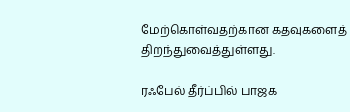மேற்கொள்வதற்கான கதவுகளைத் திறந்துவைத்துள்ளது.

ரஃபேல் தீர்ப்பில் பாஜக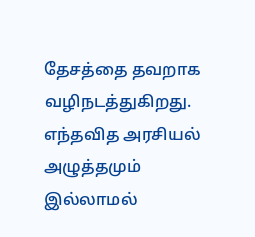தேசத்தை தவறாக வழிநடத்துகிறது. எந்தவித அரசியல் அழுத்தமும் இல்லாமல்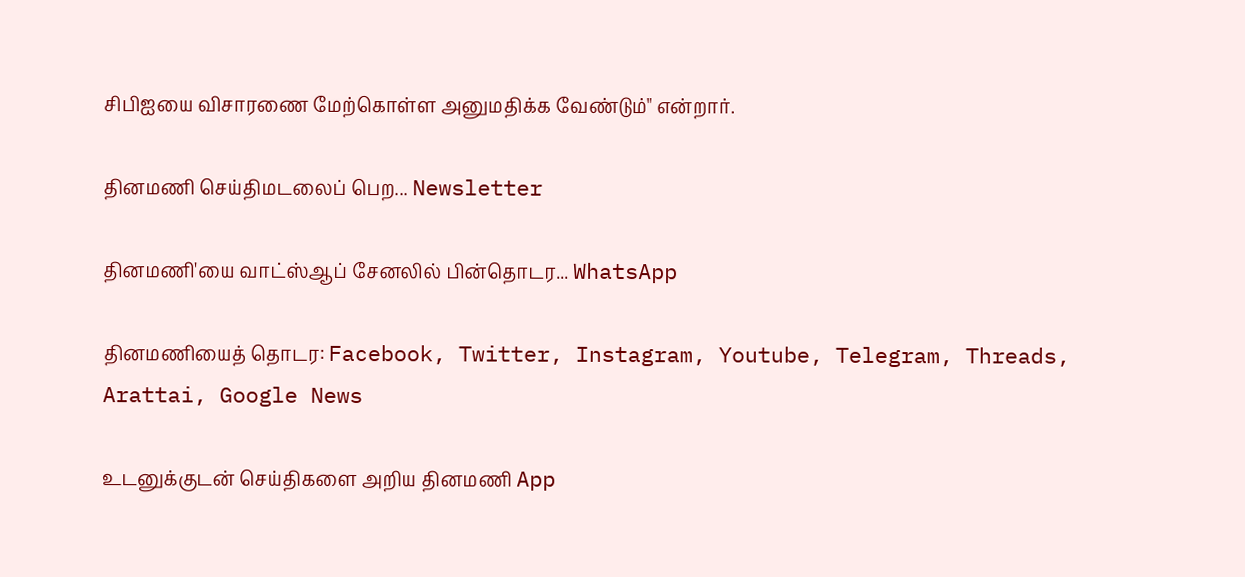சிபிஐயை விசாரணை மேற்கொள்ள அனுமதிக்க வேண்டும்" என்றார்.

தினமணி செய்திமடலைப் பெற... Newsletter

தினமணி'யை வாட்ஸ்ஆப் சேனலில் பின்தொடர... WhatsApp

தினமணியைத் தொடர: Facebook, Twitter, Instagram, Youtube, Telegram, Threads, Arattai, Google News

உடனுக்குடன் செய்திகளை அறிய தினமணி App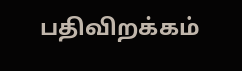பதிவிறக்கம்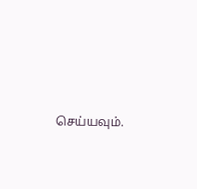செய்யவும்.